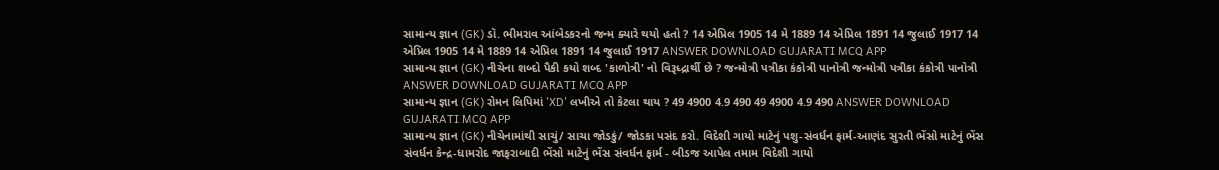સામાન્ય જ્ઞાન (GK) ડૉ. ભીમરાવ આંબેડકરનો જન્મ ક્યારે થયો હતો ? 14 એપ્રિલ 1905 14 મે 1889 14 એપ્રિલ 1891 14 જુલાઈ 1917 14 એપ્રિલ 1905 14 મે 1889 14 એપ્રિલ 1891 14 જુલાઈ 1917 ANSWER DOWNLOAD GUJARATI MCQ APP
સામાન્ય જ્ઞાન (GK) નીચેના શબ્દો પૈકી કયો શબ્દ 'કાળોત્રી' નો વિરૂધ્દ્રાર્થી છે ? જન્મોત્રી પત્રીકા કંકોત્રી પાનોત્રી જન્મોત્રી પત્રીકા કંકોત્રી પાનોત્રી ANSWER DOWNLOAD GUJARATI MCQ APP
સામાન્ય જ્ઞાન (GK) રોમન લિપિમાં 'XD' લખીએ તો કેટલા થાય ? 49 4900 4.9 490 49 4900 4.9 490 ANSWER DOWNLOAD GUJARATI MCQ APP
સામાન્ય જ્ઞાન (GK) નીચેનામાંથી સાચું/ સાચા જોડકું/ જોડકા પસંદ કરો. વિદેશી ગાયો માટેનું પશુ-સંવર્ધન ફાર્મ-આણંદ સુરતી ભેંસો માટેનું ભેંસ સંવર્ધન કેન્દ્ર-ધામરોદ જાફરાબાદી ભેંસો માટેનું ભેંસ સંવર્ધન ફાર્મ - બીડજ આપેલ તમામ વિદેશી ગાયો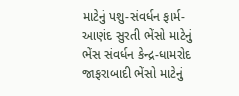માટેનું પશુ-સંવર્ધન ફાર્મ-આણંદ સુરતી ભેંસો માટેનું ભેંસ સંવર્ધન કેન્દ્ર-ધામરોદ જાફરાબાદી ભેંસો માટેનું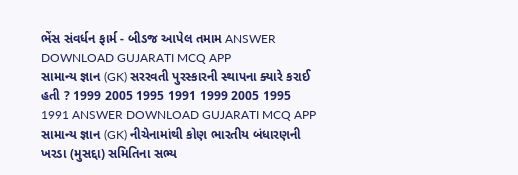ભેંસ સંવર્ધન ફાર્મ - બીડજ આપેલ તમામ ANSWER DOWNLOAD GUJARATI MCQ APP
સામાન્ય જ્ઞાન (GK) સરરવતી પુરસ્કારની સ્થાપના ક્યારે કરાઈ હતી ? 1999 2005 1995 1991 1999 2005 1995 1991 ANSWER DOWNLOAD GUJARATI MCQ APP
સામાન્ય જ્ઞાન (GK) નીચેનામાંથી કોણ ભારતીય બંધારણની ખરડા (મુસદ્દા) સમિતિના સભ્ય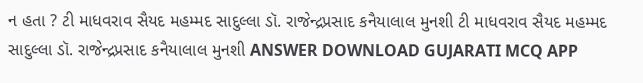ન હતા ? ટી માધવરાવ સૈયદ મહમ્મદ સાદુલ્લા ડૉ. રાજેન્દ્રપ્રસાદ કનૈયાલાલ મુનશી ટી માધવરાવ સૈયદ મહમ્મદ સાદુલ્લા ડૉ. રાજેન્દ્રપ્રસાદ કનૈયાલાલ મુનશી ANSWER DOWNLOAD GUJARATI MCQ APP